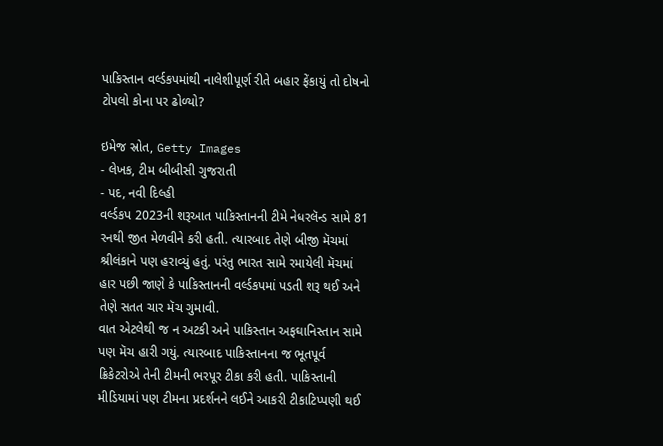પાકિસ્તાન વર્લ્ડકપમાંથી નાલેશીપૂર્ણ રીતે બહાર ફેંકાયું તો દોષનો ટોપલો કોના પર ઢોળ્યો?

ઇમેજ સ્રોત, Getty Images
- લેખક, ટીમ બીબીસી ગુજરાતી
- પદ, નવી દિલ્હી
વર્લ્ડકપ 2023ની શરૂઆત પાકિસ્તાનની ટીમે નેધરલૅન્ડ સામે 81 રનથી જીત મેળવીને કરી હતી. ત્યારબાદ તેણે બીજી મૅચમાં શ્રીલંકાને પણ હરાવ્યું હતું. પરંતુ ભારત સામે રમાયેલી મૅચમાં હાર પછી જાણે કે પાકિસ્તાનની વર્લ્ડકપમાં પડતી શરૂ થઈ અને તેણે સતત ચાર મૅચ ગુમાવી.
વાત એટલેથી જ ન અટકી અને પાકિસ્તાન અફઘાનિસ્તાન સામે પણ મૅચ હારી ગયું. ત્યારબાદ પાકિસ્તાનના જ ભૂતપૂર્વ ક્રિકેટરોએ તેની ટીમની ભરપૂર ટીકા કરી હતી. પાકિસ્તાની મીડિયામાં પણ ટીમના પ્રદર્શનને લઈને આકરી ટીકાટિપ્પણી થઈ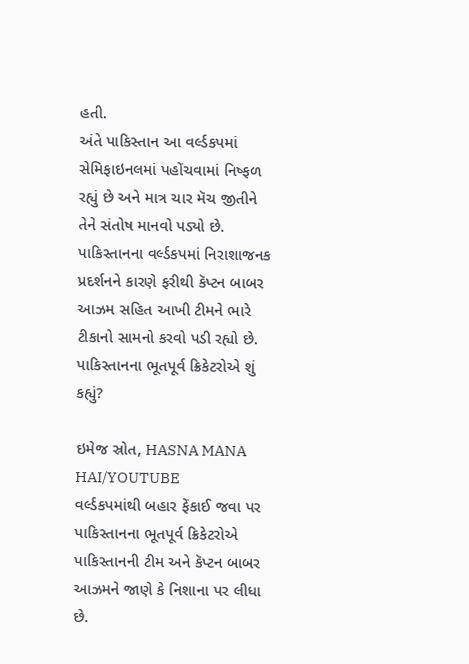હતી.
અંતે પાકિસ્તાન આ વર્લ્ડકપમાં સેમિફાઇનલમાં પહોંચવામાં નિષ્ફળ રહ્યું છે અને માત્ર ચાર મૅચ જીતીને તેને સંતોષ માનવો પડ્યો છે.
પાકિસ્તાનના વર્લ્ડકપમાં નિરાશાજનક પ્રદર્શનને કારણે ફરીથી કૅપ્ટન બાબર આઝમ સહિત આખી ટીમને ભારે ટીકાનો સામનો કરવો પડી રહ્યો છે.
પાકિસ્તાનના ભૂતપૂર્વ ક્રિકેટરોએ શું કહ્યું?

ઇમેજ સ્રોત, HASNA MANA HAI/YOUTUBE
વર્લ્ડકપમાંથી બહાર ફેંકાઈ જવા પર પાકિસ્તાનના ભૂતપૂર્વ ક્રિકેટરોએ પાકિસ્તાનની ટીમ અને કૅપ્ટન બાબર આઝમને જાણે કે નિશાના પર લીધા છે.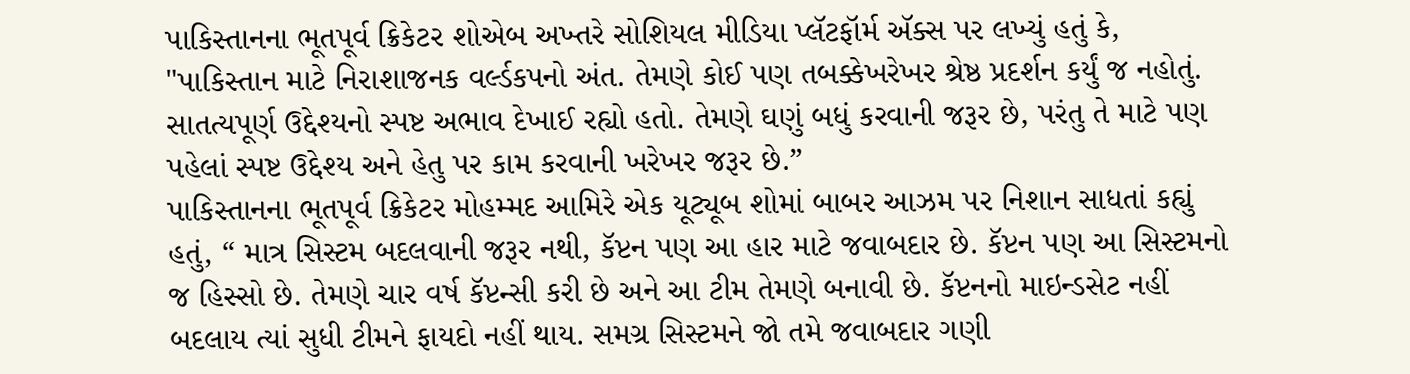પાકિસ્તાનના ભૂતપૂર્વ ક્રિકેટર શોએબ અખ્તરે સોશિયલ મીડિયા પ્લૅટફૉર્મ ઍક્સ પર લખ્યું હતું કે,
"પાકિસ્તાન માટે નિરાશાજનક વર્લ્ડકપનો અંત. તેમણે કોઈ પણ તબક્કેખરેખર શ્રેષ્ઠ પ્રદર્શન કર્યું જ નહોતું. સાતત્યપૂર્ણ ઉદ્દેશ્યનો સ્પષ્ટ અભાવ દેખાઈ રહ્યો હતો. તેમણે ઘણું બધું કરવાની જરૂર છે, પરંતુ તે માટે પણ પહેલાં સ્પષ્ટ ઉદ્દેશ્ય અને હેતુ પર કામ કરવાની ખરેખર જરૂર છે.”
પાકિસ્તાનના ભૂતપૂર્વ ક્રિકેટર મોહમ્મદ આમિરે એક યૂટ્યૂબ શોમાં બાબર આઝમ પર નિશાન સાધતાં કહ્યું હતું, “ માત્ર સિસ્ટમ બદલવાની જરૂર નથી, કૅપ્ટન પણ આ હાર માટે જવાબદાર છે. કૅપ્ટન પણ આ સિસ્ટમનો જ હિસ્સો છે. તેમણે ચાર વર્ષ કૅપ્ટન્સી કરી છે અને આ ટીમ તેમણે બનાવી છે. કૅપ્ટનનો માઇન્ડસેટ નહીં બદલાય ત્યાં સુધી ટીમને ફાયદો નહીં થાય. સમગ્ર સિસ્ટમને જો તમે જવાબદાર ગણી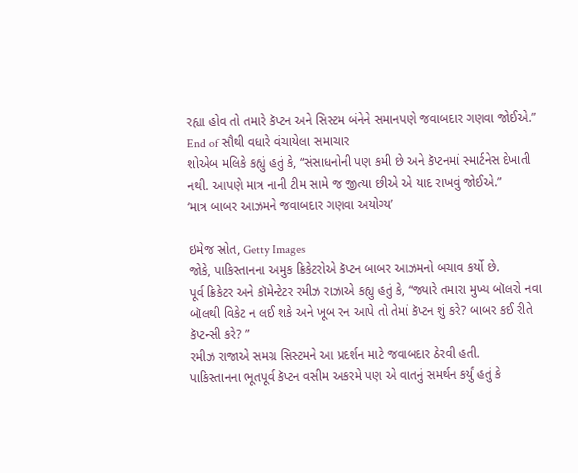રહ્યા હોવ તો તમારે કૅપ્ટન અને સિસ્ટમ બંનેને સમાનપણે જવાબદાર ગણવા જોઈએ.”
End of સૌથી વધારે વંચાયેલા સમાચાર
શોએબ મલિકે કહ્યું હતું કે, “સંસાધનોની પણ કમી છે અને કૅપ્ટનમાં સ્માર્ટનેસ દેખાતી નથી. આપણે માત્ર નાની ટીમ સામે જ જીત્યા છીએ એ યાદ રાખવું જોઈએ.”
‘માત્ર બાબર આઝમને જવાબદાર ગણવા અયોગ્ય’

ઇમેજ સ્રોત, Getty Images
જોકે, પાકિસ્તાનના અમુક ક્રિકેટરોએ કૅપ્ટન બાબર આઝમનો બચાવ કર્યો છે.
પૂર્વ ક્રિકેટર અને કૉમેન્ટેટર રમીઝ રાઝાએ કહ્યુ હતું કે, “જ્યારે તમારા મુખ્ય બૉલરો નવા બૉલથી વિકેટ ન લઈ શકે અને ખૂબ રન આપે તો તેમાં કૅપ્ટન શું કરે? બાબર કઈ રીતે કૅપ્ટન્સી કરે? ”
રમીઝ રાજાએ સમગ્ર સિસ્ટમને આ પ્રદર્શન માટે જવાબદાર ઠેરવી હતી.
પાકિસ્તાનના ભૂતપૂર્વ કૅપ્ટન વસીમ અકરમે પણ એ વાતનું સમર્થન કર્યું હતું કે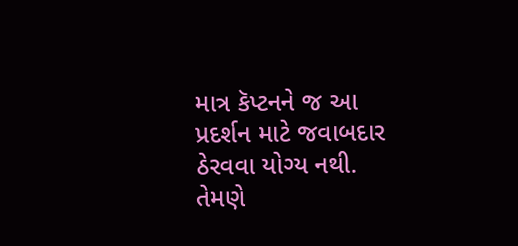માત્ર કૅપ્ટનને જ આ પ્રદર્શન માટે જવાબદાર ઠેરવવા યોગ્ય નથી.
તેમણે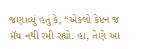જણાવ્યું હતું કે, “એકલો કેપ્ટન જ મૅચ નથી રમી રહ્યો. હા, તેણે આ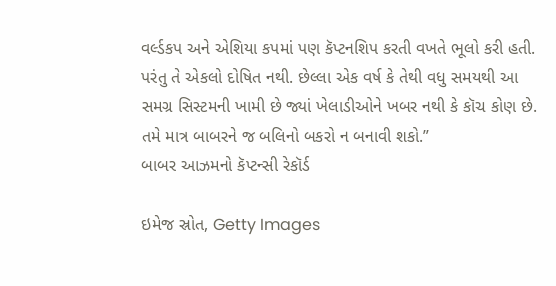વર્લ્ડકપ અને એશિયા કપમાં પણ કૅપ્ટનશિપ કરતી વખતે ભૂલો કરી હતી. પરંતુ તે એકલો દોષિત નથી. છેલ્લા એક વર્ષ કે તેથી વધુ સમયથી આ સમગ્ર સિસ્ટમની ખામી છે જ્યાં ખેલાડીઓને ખબર નથી કે કૉચ કોણ છે. તમે માત્ર બાબરને જ બલિનો બકરો ન બનાવી શકો.”
બાબર આઝમનો કૅપ્ટન્સી રેકૉર્ડ

ઇમેજ સ્રોત, Getty Images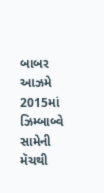બાબર આઝમે 2015માં ઝિમ્બાબ્વે સામેની મૅચથી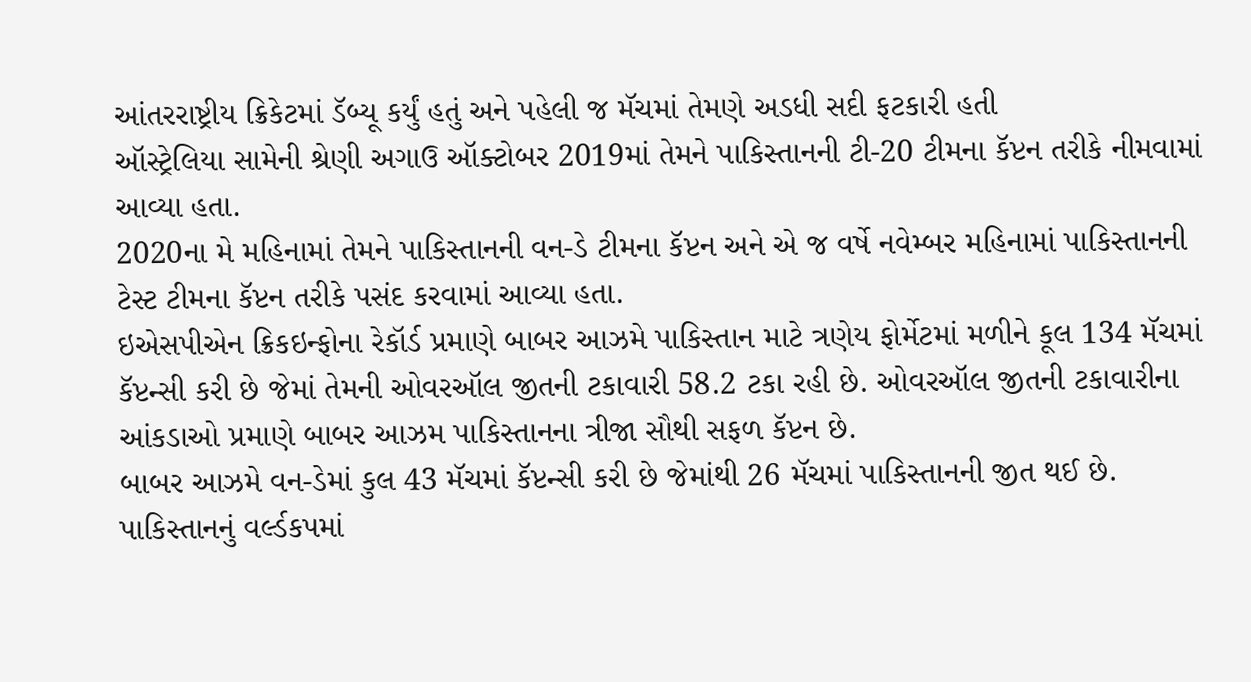આંતરરાષ્ટ્રીય ક્રિકેટમાં ડૅબ્યૂ કર્યું હતું અને પહેલી જ મૅચમાં તેમણે અડધી સદી ફટકારી હતી
ઑસ્ટ્રેલિયા સામેની શ્રેણી અગાઉ ઑક્ટોબર 2019માં તેમને પાકિસ્તાનની ટી-20 ટીમના કૅપ્ટન તરીકે નીમવામાં આવ્યા હતા.
2020ના મે મહિનામાં તેમને પાકિસ્તાનની વન-ડે ટીમના કૅપ્ટન અને એ જ વર્ષે નવેમ્બર મહિનામાં પાકિસ્તાનની ટેસ્ટ ટીમના કૅપ્ટન તરીકે પસંદ કરવામાં આવ્યા હતા.
ઇએસપીએન ક્રિકઇન્ફોના રેકૉર્ડ પ્રમાણે બાબર આઝમે પાકિસ્તાન માટે ત્રણેય ફોર્મેટમાં મળીને કૂલ 134 મૅચમાં કૅપ્ટન્સી કરી છે જેમાં તેમની ઓવરઑલ જીતની ટકાવારી 58.2 ટકા રહી છે. ઓવરઑલ જીતની ટકાવારીના આંકડાઓ પ્રમાણે બાબર આઝમ પાકિસ્તાનના ત્રીજા સૌથી સફળ કૅપ્ટન છે.
બાબર આઝમે વન-ડેમાં કુલ 43 મૅચમાં કૅપ્ટન્સી કરી છે જેમાંથી 26 મૅચમાં પાકિસ્તાનની જીત થઈ છે.
પાકિસ્તાનનું વર્લ્ડકપમાં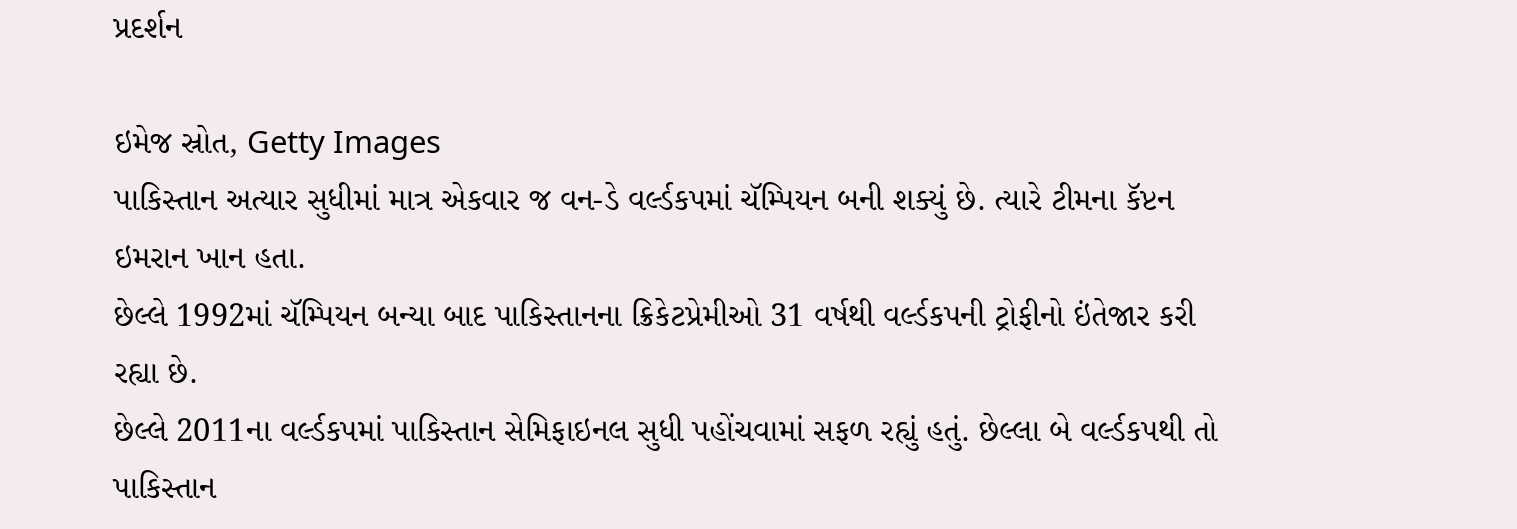પ્રદર્શન

ઇમેજ સ્રોત, Getty Images
પાકિસ્તાન અત્યાર સુધીમાં માત્ર એકવાર જ વન-ડે વર્લ્ડકપમાં ચૅમ્પિયન બની શક્યું છે. ત્યારે ટીમના કૅપ્ટન ઇમરાન ખાન હતા.
છેલ્લે 1992માં ચૅમ્પિયન બન્યા બાદ પાકિસ્તાનના ક્રિકેટપ્રેમીઓ 31 વર્ષથી વર્લ્ડકપની ટ્રોફીનો ઇંતેજાર કરી રહ્યા છે.
છેલ્લે 2011ના વર્લ્ડકપમાં પાકિસ્તાન સેમિફાઇનલ સુધી પહોંચવામાં સફળ રહ્યું હતું. છેલ્લા બે વર્લ્ડકપથી તો પાકિસ્તાન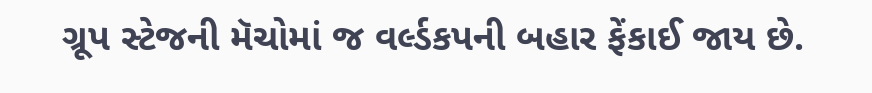ગ્રૂપ સ્ટેજની મૅચોમાં જ વર્લ્ડકપની બહાર ફેંકાઈ જાય છે.